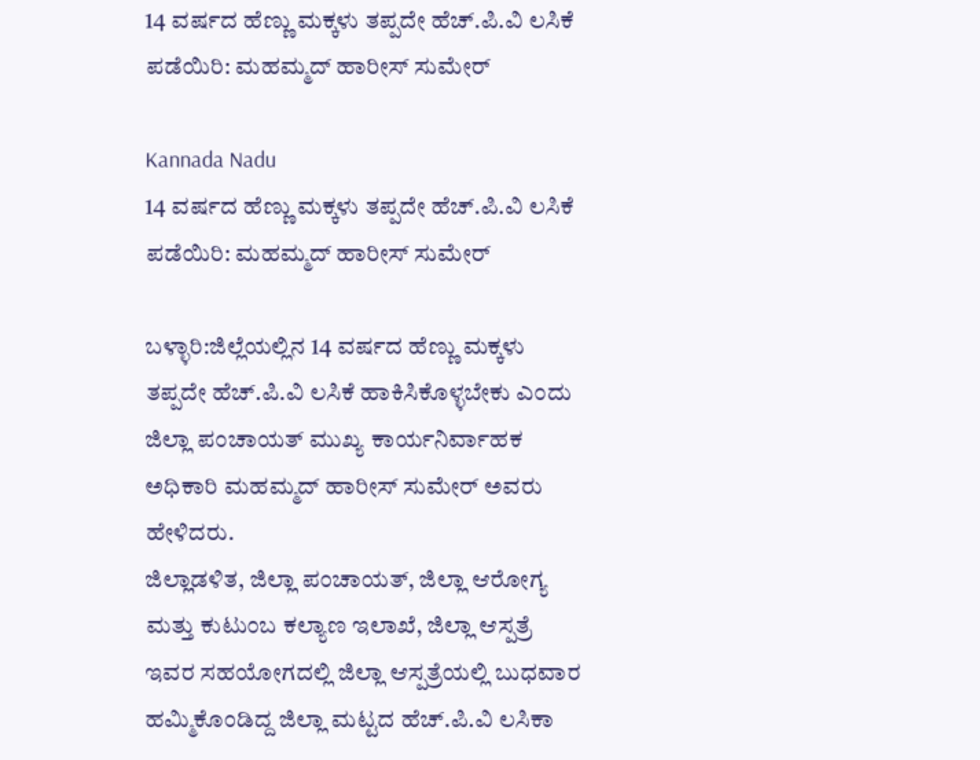14 ವರ್ಷದ ಹೆಣ್ಣು ಮಕ್ಕಳು ತಪ್ಪದೇ ಹೆಚ್.ಪಿ.ವಿ ಲಸಿಕೆ ಪಡೆಯಿರಿ: ಮಹಮ್ಮದ್ ಹಾರೀಸ್ ಸುಮೇರ್

Kannada Nadu
14 ವರ್ಷದ ಹೆಣ್ಣು ಮಕ್ಕಳು ತಪ್ಪದೇ ಹೆಚ್.ಪಿ.ವಿ ಲಸಿಕೆ ಪಡೆಯಿರಿ: ಮಹಮ್ಮದ್ ಹಾರೀಸ್ ಸುಮೇರ್

ಬಳ್ಳಾರಿ:ಜಿಲ್ಲೆಯಲ್ಲಿನ 14 ವರ್ಷದ ಹೆಣ್ಣು ಮಕ್ಕಳು ತಪ್ಪದೇ ಹೆಚ್.ಪಿ.ವಿ ಲಸಿಕೆ ಹಾಕಿಸಿಕೊಳ್ಳಬೇಕು ಎಂದು ಜಿಲ್ಲಾ ಪಂಚಾಯತ್ ಮುಖ್ಯ ಕಾರ್ಯನಿರ್ವಾಹಕ ಅಧಿಕಾರಿ ಮಹಮ್ಮದ್ ಹಾರೀಸ್ ಸುಮೇರ್ ಅವರು ಹೇಳಿದರು.
ಜಿಲ್ಲಾಡಳಿತ, ಜಿಲ್ಲಾ ಪಂಚಾಯತ್, ಜಿಲ್ಲಾ ಆರೋಗ್ಯ ಮತ್ತು ಕುಟುಂಬ ಕಲ್ಯಾಣ ಇಲಾಖೆ, ಜಿಲ್ಲಾ ಆಸ್ಪತ್ರೆ ಇವರ ಸಹಯೋಗದಲ್ಲಿ ಜಿಲ್ಲಾ ಆಸ್ಪತ್ರೆಯಲ್ಲಿ ಬುಧವಾರ ಹಮ್ಮಿಕೊಂಡಿದ್ದ ಜಿಲ್ಲಾ ಮಟ್ಟದ ಹೆಚ್.ಪಿ.ವಿ ಲಸಿಕಾ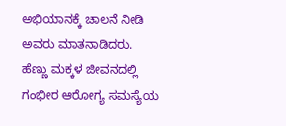ಅಭಿಯಾನಕ್ಕೆ ಚಾಲನೆ ನೀಡಿ ಅವರು ಮಾತನಾಡಿದರು.
ಹೆಣ್ಣು ಮಕ್ಕಳ ಜೀವನದಲ್ಲಿ ಗಂಭೀರ ಆರೋಗ್ಯ ಸಮಸ್ಯೆಯ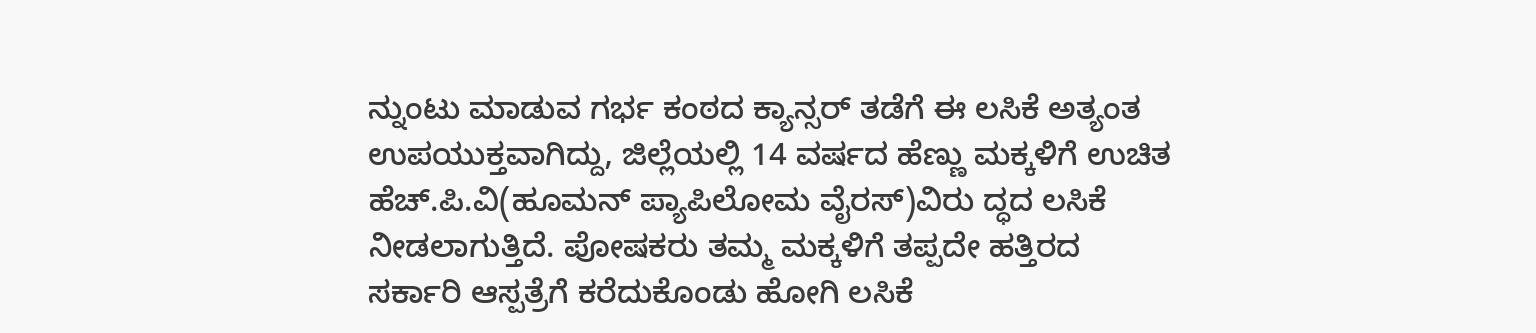ನ್ನುಂಟು ಮಾಡುವ ಗರ್ಭ ಕಂಠದ ಕ್ಯಾನ್ಸರ್ ತಡೆಗೆ ಈ ಲಸಿಕೆ ಅತ್ಯಂತ ಉಪಯುಕ್ತವಾಗಿದ್ದು, ಜಿಲ್ಲೆಯಲ್ಲಿ 14 ವರ್ಷದ ಹೆಣ್ಣು ಮಕ್ಕಳಿಗೆ ಉಚಿತ ಹೆಚ್.ಪಿ.ವಿ(ಹೂಮನ್ ಪ್ಯಾಪಿಲೋಮ ವೈರಸ್)ವಿರು ದ್ಧದ ಲಸಿಕೆ ನೀಡಲಾಗುತ್ತಿದೆ. ಪೋಷಕರು ತಮ್ಮ ಮಕ್ಕಳಿಗೆ ತಪ್ಪದೇ ಹತ್ತಿರದ ಸರ್ಕಾರಿ ಆಸ್ಪತ್ರೆಗೆ ಕರೆದುಕೊಂಡು ಹೋಗಿ ಲಸಿಕೆ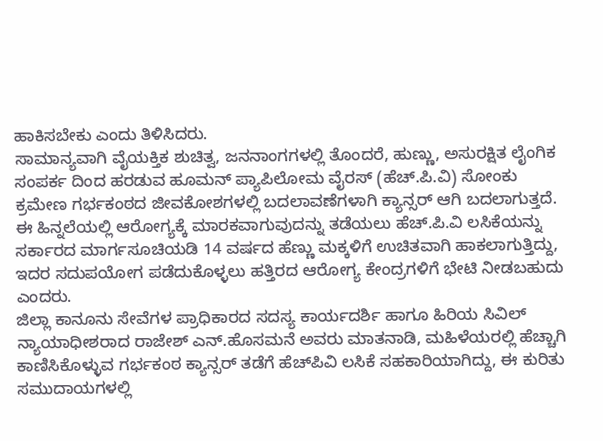ಹಾಕಿಸಬೇಕು ಎಂದು ತಿಳಿಸಿದರು.
ಸಾಮಾನ್ಯವಾಗಿ ವೈಯಕ್ತಿಕ ಶುಚಿತ್ವ, ಜನನಾಂಗಗಳಲ್ಲಿ ತೊಂದರೆ, ಹುಣ್ಣು, ಅಸುರಕ್ಷಿತ ಲೈಂಗಿಕ ಸಂಪರ್ಕ ದಿಂದ ಹರಡುವ ಹೂಮನ್ ಪ್ಯಾಪಿಲೋಮ ವೈರಸ್ (ಹೆಚ್.ಪಿ.ವಿ) ಸೋಂಕು ಕ್ರಮೇಣ ಗರ್ಭಕಂಠದ ಜೀವಕೋಶಗಳಲ್ಲಿ ಬದಲಾವಣೆಗಳಾಗಿ ಕ್ಯಾನ್ಸರ್ ಆಗಿ ಬದಲಾಗುತ್ತದೆ. ಈ ಹಿನ್ನಲೆಯಲ್ಲಿ ಆರೋಗ್ಯಕ್ಕೆ ಮಾರಕವಾಗುವುದನ್ನು ತಡೆಯಲು ಹೆಚ್.ಪಿ.ವಿ ಲಸಿಕೆಯನ್ನು ಸರ್ಕಾರದ ಮಾರ್ಗಸೂಚಿಯಡಿ 14 ವರ್ಷದ ಹೆಣ್ಣು ಮಕ್ಕಳಿಗೆ ಉಚಿತವಾಗಿ ಹಾಕಲಾಗುತ್ತಿದ್ದು, ಇದರ ಸದುಪಯೋಗ ಪಡೆದುಕೊಳ್ಳಲು ಹತ್ತಿರದ ಆರೋಗ್ಯ ಕೇಂದ್ರಗಳಿಗೆ ಭೇಟಿ ನೀಡಬಹುದು ಎಂದರು.
ಜಿಲ್ಲಾ ಕಾನೂನು ಸೇವೆಗಳ ಪ್ರಾಧಿಕಾರದ ಸದಸ್ಯ ಕಾರ್ಯದರ್ಶಿ ಹಾಗೂ ಹಿರಿಯ ಸಿವಿಲ್ ನ್ಯಾಯಾಧೀಶರಾದ ರಾಜೇಶ್ ಎನ್.ಹೊಸಮನೆ ಅವರು ಮಾತನಾಡಿ, ಮಹಿಳೆಯರಲ್ಲಿ ಹೆಚ್ಚಾಗಿ ಕಾಣಿಸಿಕೊಳ್ಳುವ ಗರ್ಭಕಂಠ ಕ್ಯಾನ್ಸರ್ ತಡೆಗೆ ಹೆಚ್‍ಪಿವಿ ಲಸಿಕೆ ಸಹಕಾರಿಯಾಗಿದ್ದು, ಈ ಕುರಿತು ಸಮುದಾಯಗಳಲ್ಲಿ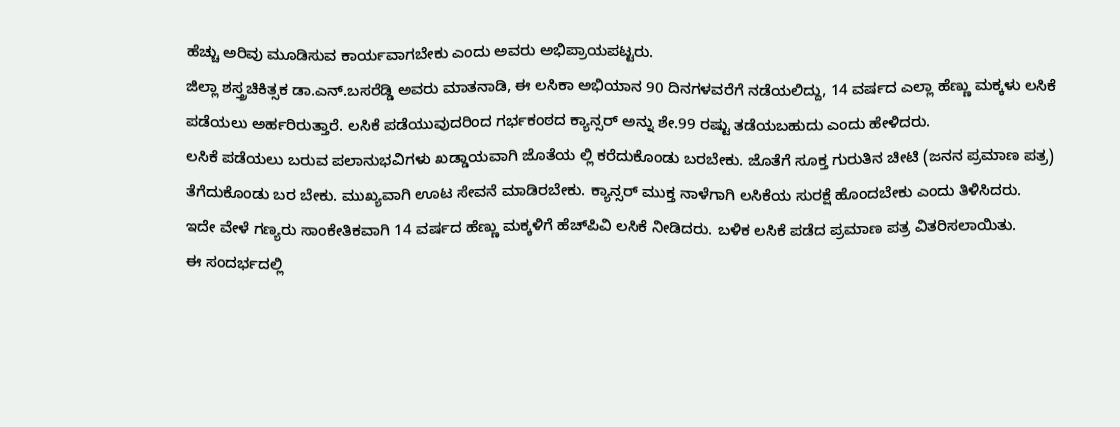ಹೆಚ್ಚು ಅರಿವು ಮೂಡಿಸುವ ಕಾರ್ಯವಾಗಬೇಕು ಎಂದು ಅವರು ಅಭಿಪ್ರಾಯಪಟ್ಟರು.
ಜಿಲ್ಲಾ ಶಸ್ತ್ರಚಿಕಿತ್ಸಕ ಡಾ.ಎನ್.ಬಸರೆಡ್ಡಿ ಅವರು ಮಾತನಾಡಿ, ಈ ಲಸಿಕಾ ಅಭಿಯಾನ 90 ದಿನಗಳವರೆಗೆ ನಡೆಯಲಿದ್ದು, 14 ವರ್ಷದ ಎಲ್ಲಾ ಹೆಣ್ಣು ಮಕ್ಕಳು ಲಸಿಕೆ ಪಡೆಯಲು ಅರ್ಹರಿರುತ್ತಾರೆ. ಲಸಿಕೆ ಪಡೆಯುವುದರಿಂದ ಗರ್ಭಕಂಠದ ಕ್ಯಾನ್ಸರ್ ಅನ್ನು ಶೇ.99 ರಷ್ಟು ತಡೆಯಬಹುದು ಎಂದು ಹೇಳಿದರು.
ಲಸಿಕೆ ಪಡೆಯಲು ಬರುವ ಪಲಾನುಭವಿಗಳು ಖಡ್ಡಾಯವಾಗಿ ಜೊತೆಯ ಲ್ಲಿ ಕರೆದುಕೊಂಡು ಬರಬೇಕು. ಜೊತೆಗೆ ಸೂಕ್ತ ಗುರುತಿನ ಚೀಟಿ (ಜನನ ಪ್ರಮಾಣ ಪತ್ರ) ತೆಗೆದುಕೊಂಡು ಬರ ಬೇಕು. ಮುಖ್ಯವಾಗಿ ಊಟ ಸೇವನೆ ಮಾಡಿರಬೇಕು. ಕ್ಯಾನ್ಸರ್ ಮುಕ್ತ ನಾಳೆಗಾಗಿ ಲಸಿಕೆಯ ಸುರಕ್ಷೆ ಹೊಂದಬೇಕು ಎಂದು ತಿಳಿಸಿದರು.
ಇದೇ ವೇಳೆ ಗಣ್ಯರು ಸಾಂಕೇತಿಕವಾಗಿ 14 ವರ್ಷದ ಹೆಣ್ಣು ಮಕ್ಕಳಿಗೆ ಹೆಚ್‍ಪಿವಿ ಲಸಿಕೆ ನೀಡಿದರು. ಬಳಿಕ ಲಸಿಕೆ ಪಡೆದ ಪ್ರಮಾಣ ಪತ್ರ ವಿತರಿಸಲಾಯಿತು.
ಈ ಸಂದರ್ಭದಲ್ಲಿ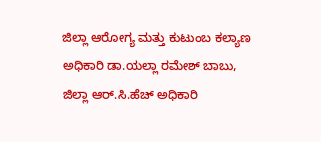ಜಿಲ್ಲಾ ಆರೋಗ್ಯ ಮತ್ತು ಕುಟುಂಬ ಕಲ್ಯಾಣ ಅಧಿಕಾರಿ ಡಾ.ಯಲ್ಲಾ ರಮೇಶ್ ಬಾಬು, ಜಿಲ್ಲಾ ಆರ್.ಸಿ.ಹೆಚ್ ಅಧಿಕಾರಿ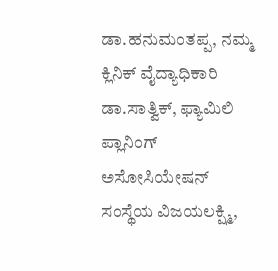ಡಾ.ಹನುಮಂತಪ್ಪ, ನಮ್ಮ ಕ್ಲಿನಿಕ್ ವೈದ್ಯಾಧಿಕಾರಿ ಡಾ.ಸಾತ್ವಿಕ್, ಫ್ಯಾಮಿಲಿ ಪ್ಲಾನಿಂಗ್ ಅಸೋಸಿಯೇಷನ್ ಸಂಸ್ಥೆಯ ವಿಜಯಲಕ್ಷ್ಮಿ,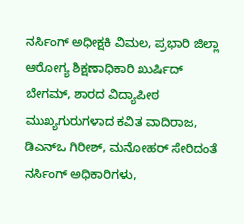ನರ್ಸಿಂಗ್ ಅಧೀಕ್ಷಕಿ ವಿಮಲ, ಪ್ರಭಾರಿ ಜಿಲ್ಲಾ ಆರೋಗ್ಯ ಶಿಕ್ಷಣಾಧಿಕಾರಿ ಖುರ್ಷಿದ್ ಬೇಗಮ್, ಶಾರದ ವಿದ್ಯಾಪೀಠ ಮುಖ್ಯಗುರುಗಳಾದ ಕವಿತ ವಾದಿರಾಜ, ಡಿಎನ್‍ಒ ಗಿರೀಶ್, ಮನೋಹರ್ ಸೇರಿದಂತೆ ನರ್ಸಿಂಗ್ ಅಧಿಕಾರಿಗಳು,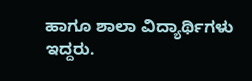ಹಾಗೂ ಶಾಲಾ ವಿದ್ಯಾರ್ಥಿಗಳು ಇದ್ದರು.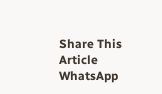Share This Article
WhatsApp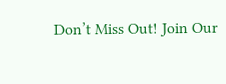Don’t Miss Out! Join Our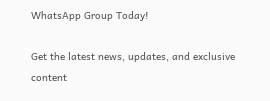WhatsApp Group Today!

Get the latest news, updates, and exclusive content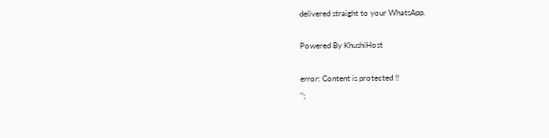delivered straight to your WhatsApp.

Powered By KhushiHost

error: Content is protected !!
";